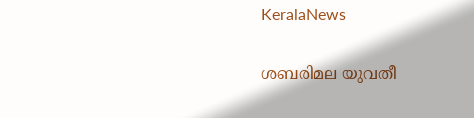KeralaNews

ശബരിമല യുവതീ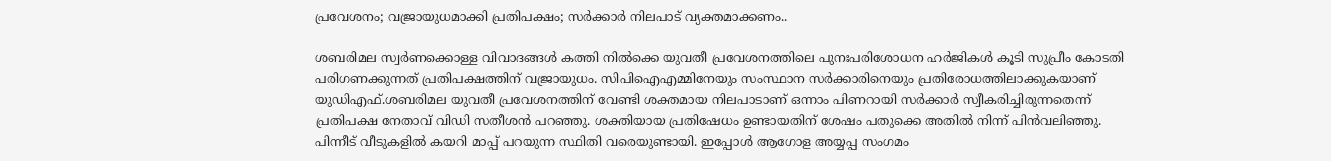പ്രവേശനം; വജ്രായുധമാക്കി പ്രതിപക്ഷം; സര്‍ക്കാര്‍ നിലപാട് വ്യക്തമാക്കണം..

ശബരിമല സ്വര്‍ണക്കൊള്ള വിവാദങ്ങള്‍ കത്തി നില്‍ക്കെ യുവതീ പ്രവേശനത്തിലെ പുനഃപരിശോധന ഹര്‍ജികള്‍ കൂടി സുപ്രീം കോടതി പരിഗണക്കുന്നത് പ്രതിപക്ഷത്തിന് വജ്രായുധം. സിപിഐഎമ്മിനേയും സംസ്ഥാന സര്‍ക്കാരിനെയും പ്രതിരോധത്തിലാക്കുകയാണ് യുഡിഎഫ്.ശബരിമല യുവതീ പ്രവേശനത്തിന് വേണ്ടി ശക്തമായ നിലപാടാണ് ഒന്നാം പിണറായി സര്‍ക്കാര്‍ സ്വീകരിച്ചിരുന്നതെന്ന് പ്രതിപക്ഷ നേതാവ് വിഡി സതീശന്‍ പറഞ്ഞു. ശക്തിയായ പ്രതിഷേധം ഉണ്ടായതിന് ശേഷം പതുക്കെ അതില്‍ നിന്ന് പിന്‍വലിഞ്ഞു. പിന്നീട് വീടുകളില്‍ കയറി മാപ്പ് പറയുന്ന സ്ഥിതി വരെയുണ്ടായി. ഇപ്പോള്‍ ആഗോള അയ്യപ്പ സംഗമം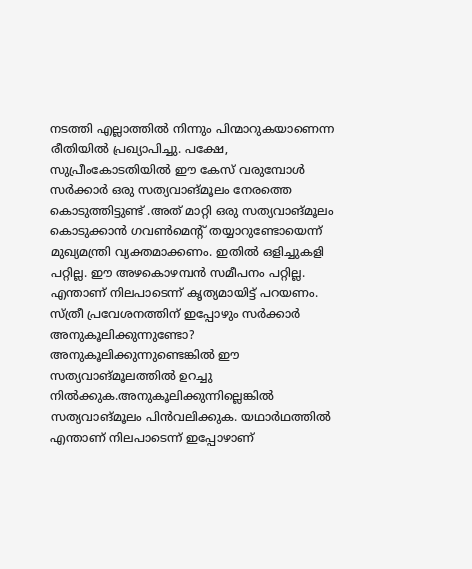നടത്തി എല്ലാത്തില്‍ നിന്നും പിന്മാറുകയാണെന്ന രീതിയില്‍ പ്രഖ്യാപിച്ചു. പക്ഷേ, സുപ്രീംകോടതിയില്‍ ഈ കേസ് വരുമ്പോള്‍ സര്‍ക്കാര്‍ ഒരു സത്യവാങ്മൂലം നേരത്തെ കൊടുത്തിട്ടുണ്ട് .അത് മാറ്റി ഒരു സത്യവാങ്മൂലം കൊടുക്കാന്‍ ഗവണ്‍മെന്റ് തയ്യാറുണ്ടോയെന്ന് മുഖ്യമന്ത്രി വ്യക്തമാക്കണം. ഇതില്‍ ഒളിച്ചുകളി പറ്റില്ല. ഈ അഴകൊഴമ്പന്‍ സമീപനം പറ്റില്ല. എന്താണ് നിലപാടെന്ന് കൃത്യമായിട്ട് പറയണം. സ്ത്രീ പ്രവേശനത്തിന് ഇപ്പോഴും സര്‍ക്കാര്‍ അനുകൂലിക്കുന്നുണ്ടോ? അനുകൂലിക്കുന്നുണ്ടെങ്കില്‍ ഈ സത്യവാങ്മൂലത്തില്‍ ഉറച്ചു നില്‍ക്കുക.അനുകൂലിക്കുന്നില്ലെങ്കില്‍ സത്യവാങ്മൂലം പിന്‍വലിക്കുക. യഥാര്‍ഥത്തില്‍ എന്താണ് നിലപാടെന്ന് ഇപ്പോഴാണ്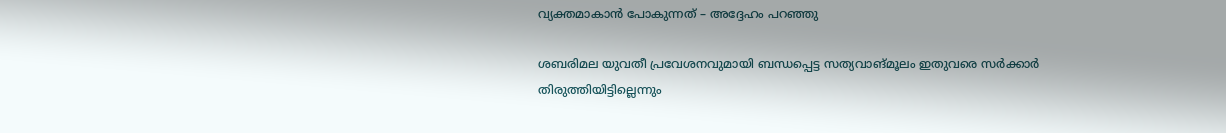വ്യക്തമാകാന്‍ പോകുന്നത് – അദ്ദേഹം പറഞ്ഞു

ശബരിമല യുവതീ പ്രവേശനവുമായി ബന്ധപ്പെട്ട സത്യവാങ്മൂലം ഇതുവരെ സര്‍ക്കാര്‍ തിരുത്തിയിട്ടില്ലെന്നും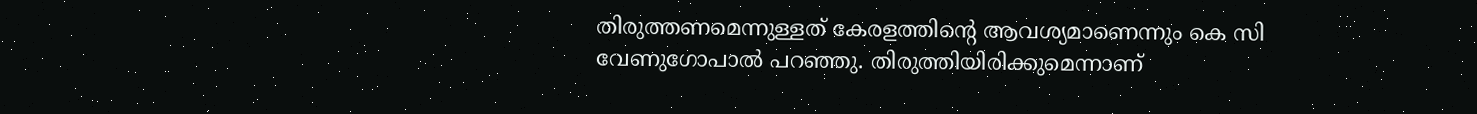തിരുത്തണമെന്നുള്ളത് കേരളത്തിന്റെ ആവശ്യമാണെന്നും കെ സി വേണുഗോപാല്‍ പറഞ്ഞു. തിരുത്തിയിരിക്കുമെന്നാണ്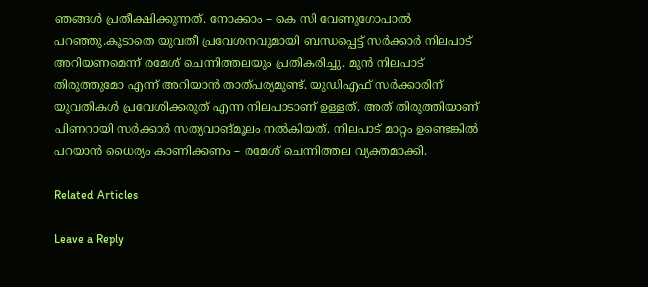ഞങ്ങള്‍ പ്രതീക്ഷിക്കുന്നത്. നോക്കാം – കെ സി വേണുഗോപാല്‍ പറഞ്ഞു.കൂടാതെ യുവതീ പ്രവേശനവുമായി ബന്ധപ്പെട്ട് സര്‍ക്കാര്‍ നിലപാട് അറിയണമെന്ന് രമേശ് ചെന്നിത്തലയും പ്രതികരിച്ചു. മുന്‍ നിലപാട് തിരുത്തുമോ എന്ന് അറിയാന്‍ താത്പര്യമുണ്ട്. യുഡിഎഫ് സര്‍ക്കാരിന് യുവതികള്‍ പ്രവേശിക്കരുത് എന്ന നിലപാടാണ് ഉള്ളത്. അത് തിരുത്തിയാണ് പിണറായി സര്‍ക്കാര്‍ സത്യവാങ്മൂലം നല്‍കിയത്. നിലപാട് മാറ്റം ഉണ്ടെങ്കില്‍ പറയാന്‍ ധൈര്യം കാണിക്കണം – രമേശ് ചെന്നിത്തല വ്യക്തമാക്കി.

Related Articles

Leave a Reply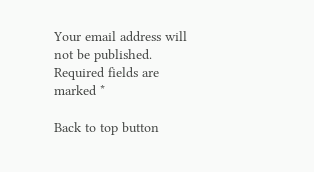Your email address will not be published. Required fields are marked *

Back to top button